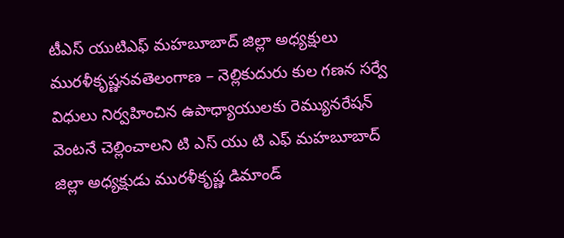టీఎస్ యుటిఎఫ్ మహబూబాద్ జిల్లా అధ్యక్షులు మురళీకృష్ణనవతెలంగాణ – నెల్లికుదురు కుల గణన సర్వే విధులు నిర్వహించిన ఉపాధ్యాయులకు రెమ్యునరేషన్ వెంటనే చెల్లించాలని టి ఎస్ యు టి ఎఫ్ మహబూబాద్ జిల్లా అధ్యక్షుడు మురళీకృష్ణ డిమాండ్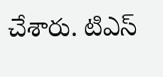చేశారు. టిఎస్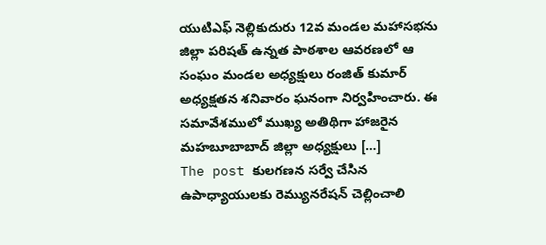యుటిఎఫ్ నెల్లికుదురు 12వ మండల మహాసభను జిల్లా పరిషత్ ఉన్నత పాఠశాల ఆవరణలో ఆ సంఘం మండల అధ్యక్షులు రంజిత్ కుమార్ అధ్యక్షతన శనివారం ఘనంగా నిర్వహించారు. ఈ సమావేశములో ముఖ్య అతిథిగా హాజరైన మహబూబాబాద్ జిల్లా అధ్యక్షులు […]
The post కులగణన సర్వే చేసిన ఉపాధ్యాయులకు రెమ్యునరేషన్ చెల్లించాలి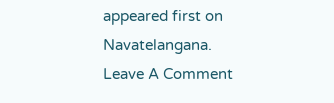appeared first on Navatelangana.
Leave A Comment